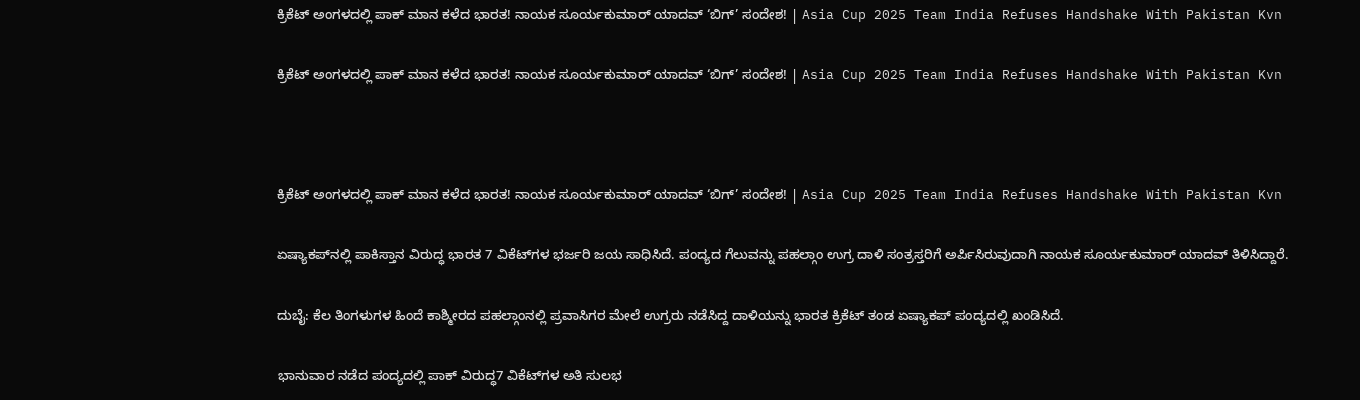ಕ್ರಿಕೆಟ್ ಅಂಗಳದಲ್ಲಿ ಪಾಕ್ ಮಾನ ಕಳೆದ ಭಾರತ! ನಾಯಕ ಸೂರ್ಯಕುಮಾರ್ ಯಾದವ್ ‘ಬಿಗ್’ ಸಂದೇಶ! | Asia Cup 2025 Team India Refuses Handshake With Pakistan Kvn

ಕ್ರಿಕೆಟ್ ಅಂಗಳದಲ್ಲಿ ಪಾಕ್ ಮಾನ ಕಳೆದ ಭಾರತ! ನಾಯಕ ಸೂರ್ಯಕುಮಾರ್ ಯಾದವ್ ‘ಬಿಗ್’ ಸಂದೇಶ! | Asia Cup 2025 Team India Refuses Handshake With Pakistan Kvn



ಕ್ರಿಕೆಟ್ ಅಂಗಳದಲ್ಲಿ ಪಾಕ್ ಮಾನ ಕಳೆದ ಭಾರತ! ನಾಯಕ ಸೂರ್ಯಕುಮಾರ್ ಯಾದವ್ ‘ಬಿಗ್’ ಸಂದೇಶ! | Asia Cup 2025 Team India Refuses Handshake With Pakistan Kvn

ಏಷ್ಯಾಕಪ್‌ನಲ್ಲಿ ಪಾಕಿಸ್ತಾನ ವಿರುದ್ಧ ಭಾರತ 7 ವಿಕೆಟ್‌ಗಳ ಭರ್ಜರಿ ಜಯ ಸಾಧಿಸಿದೆ. ಪಂದ್ಯದ ಗೆಲುವನ್ನು ಪಹಲ್ಗಾಂ ಉಗ್ರ ದಾಳಿ ಸಂತ್ರಸ್ತರಿಗೆ ಅರ್ಪಿಸಿರುವುದಾಗಿ ನಾಯಕ ಸೂರ್ಯಕುಮಾರ್ ಯಾದವ್ ತಿಳಿಸಿದ್ದಾರೆ.

ದುಬೈ: ಕೆಲ ತಿಂಗಳುಗಳ ಹಿಂದೆ ಕಾಶ್ಮೀರದ ಪಹಲ್ಗಾಂನಲ್ಲಿ ಪ್ರವಾಸಿಗರ ಮೇಲೆ ಉಗ್ರರು ನಡೆಸಿದ್ದ ದಾಳಿಯನ್ನು ಭಾರತ ಕ್ರಿಕೆಟ್ ತಂಡ ಏಷ್ಯಾಕಪ್ ಪಂದ್ಯದಲ್ಲಿ ಖಂಡಿಸಿದೆ.

ಭಾನುವಾರ ನಡೆದ ಪಂದ್ಯದಲ್ಲಿ ಪಾಕ್‌ ವಿರುದ್ಧ7 ವಿಕೆಟ್‌ಗಳ ಅತಿ ಸುಲಭ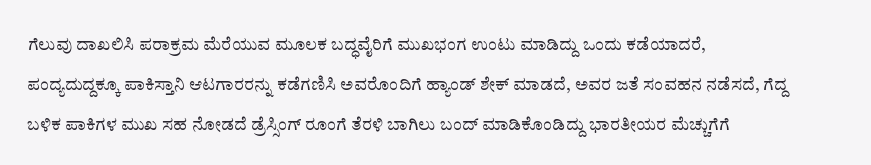ಗೆಲುವು ದಾಖಲಿಸಿ ಪರಾಕ್ರಮ ಮೆರೆಯುವ ಮೂಲಕ ಬದ್ಧವೈರಿಗೆ ಮುಖಭಂಗ ಉಂಟು ಮಾಡಿದ್ದು ಒಂದು ಕಡೆಯಾದರೆ, ಪಂದ್ಯದುದ್ದಕ್ಕೂ ಪಾಕಿಸ್ತಾನಿ ಆಟಗಾರರನ್ನು ಕಡೆಗಣಿಸಿ ಅವರೊಂದಿಗೆ ಹ್ಯಾಂಡ್ ಶೇಕ್ ಮಾಡದೆ, ಅವರ ಜತೆ ಸಂವಹನ ನಡೆಸದೆ, ಗೆದ್ದ ಬಳಿಕ ಪಾಕಿಗಳ ಮುಖ ಸಹ ನೋಡದೆ ಡ್ರೆಸ್ಸಿಂಗ್ ರೂಂಗೆ ತೆರಳಿ ಬಾಗಿಲು ಬಂದ್ ಮಾಡಿಕೊಂಡಿದ್ದು ಭಾರತೀಯರ ಮೆಚ್ಚುಗೆಗೆ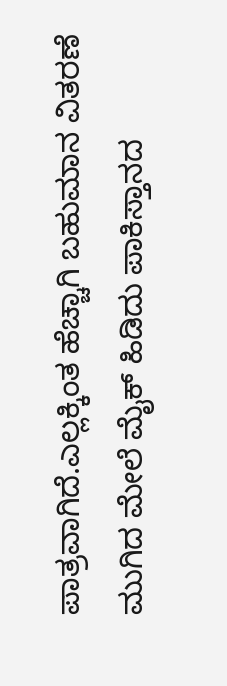ಪಾತ್ರವಾಗಿದೆ.ಎಲ್ಲಕ್ಕಿಂತ ಹೆಚ್ಚಾಗಿ ಬಹುಮಾನ ವಿತರಣೆ ಮುಗಿದ ಮೇಲೆ ಮೈಕ್ ಹಿಡಿದು ಪಾಕಿಸ್ತಾನದ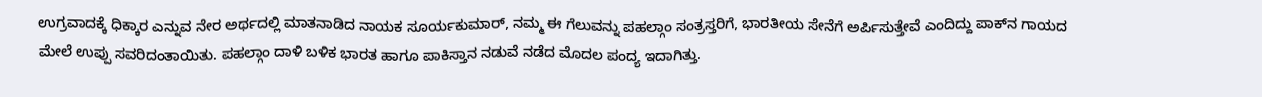ಉಗ್ರವಾದಕ್ಕೆ ಧಿಕ್ಕಾರ ಎನ್ನುವ ನೇರ ಅರ್ಥದಲ್ಲಿ ಮಾತನಾಡಿದ ನಾಯಕ ಸೂರ್ಯಕುಮಾರ್, ನಮ್ಮ ಈ ಗೆಲುವನ್ನು ಪಹಲ್ಗಾಂ ಸಂತ್ರಸ್ತರಿಗೆ, ಭಾರತೀಯ ಸೇನೆಗೆ ಅರ್ಪಿಸುತ್ತೇವೆ ಎಂದಿದ್ದು ಪಾಕ್‌ನ ಗಾಯದ ಮೇಲೆ ಉಪ್ಪು ಸವರಿದಂತಾಯಿತು. ಪಹಲ್ಗಾಂ ದಾಳಿ ಬಳಿಕ ಭಾರತ ಹಾಗೂ ಪಾಕಿಸ್ತಾನ ನಡುವೆ ನಡೆದ ಮೊದಲ ಪಂದ್ಯ ಇದಾಗಿತ್ತು.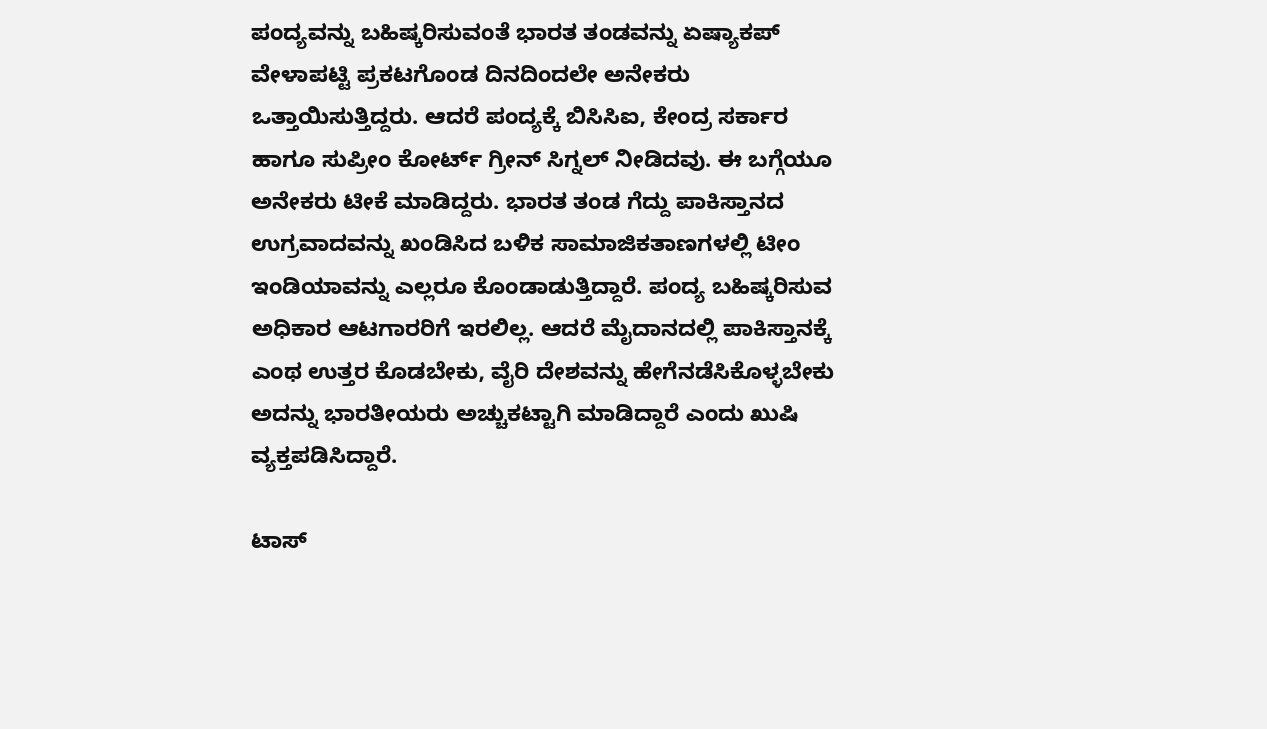ಪಂದ್ಯವನ್ನು ಬಹಿಷ್ಕರಿಸುವಂತೆ ಭಾರತ ತಂಡವನ್ನು ಏಷ್ಯಾಕಪ್ ವೇಳಾಪಟ್ಟಿ ಪ್ರಕಟಗೊಂಡ ದಿನದಿಂದಲೇ ಅನೇಕರು ಒತ್ತಾಯಿಸುತ್ತಿದ್ದರು. ಆದರೆ ಪಂದ್ಯಕ್ಕೆ ಬಿಸಿಸಿಐ, ಕೇಂದ್ರ ಸರ್ಕಾರ ಹಾಗೂ ಸುಪ್ರೀಂ ಕೋರ್ಟ್ ಗ್ರೀನ್ ಸಿಗ್ನಲ್ ನೀಡಿದವು. ಈ ಬಗ್ಗೆಯೂ ಅನೇಕರು ಟೀಕೆ ಮಾಡಿದ್ದರು. ಭಾರತ ತಂಡ ಗೆದ್ದು ಪಾಕಿಸ್ತಾನದ ಉಗ್ರವಾದವನ್ನು ಖಂಡಿಸಿದ ಬಳಿಕ ಸಾಮಾಜಿಕತಾಣಗಳಲ್ಲಿ ಟೀಂ ಇಂಡಿಯಾವನ್ನು ಎಲ್ಲರೂ ಕೊಂಡಾಡುತ್ತಿದ್ದಾರೆ. ಪಂದ್ಯ ಬಹಿಷ್ಕರಿಸುವ ಅಧಿಕಾರ ಆಟಗಾರರಿಗೆ ಇರಲಿಲ್ಲ. ಆದರೆ ಮೈದಾನದಲ್ಲಿ ಪಾಕಿಸ್ತಾನಕ್ಕೆ ಎಂಥ ಉತ್ತರ ಕೊಡಬೇಕು, ವೈರಿ ದೇಶವನ್ನು ಹೇಗೆನಡೆಸಿಕೊಳ್ಳಬೇಕು ಅದನ್ನು ಭಾರತೀಯರು ಅಚ್ಚುಕಟ್ಟಾಗಿ ಮಾಡಿದ್ದಾರೆ ಎಂದು ಖುಷಿ ವ್ಯಕ್ತಪಡಿಸಿದ್ದಾರೆ.

ಟಾಸ್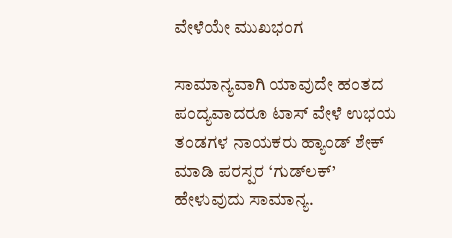ವೇಳೆಯೇ ಮುಖಭಂಗ

ಸಾಮಾನ್ಯವಾಗಿ ಯಾವುದೇ ಹಂತದ ಪಂದ್ಯವಾದರೂ ಟಾಸ್ ವೇಳೆ ಉಭಯ ತಂಡಗಳ ನಾಯಕರು ಹ್ಯಾಂಡ್ ಶೇಕ್ ಮಾಡಿ ಪರಸ್ಪರ ‘ಗುಡ್‌ಲಕ್’ ಹೇಳುವುದು ಸಾಮಾನ್ಯ.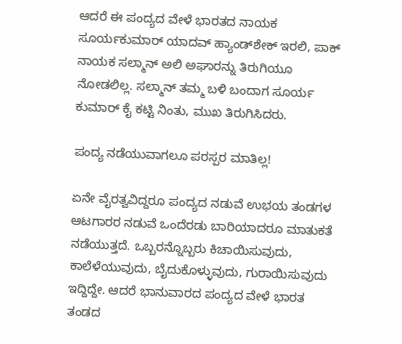ಆದರೆ ಈ ಪಂದ್ಯದ ವೇಳೆ ಭಾರತದ ನಾಯಕ ಸೂರ್ಯಕುಮಾರ್ ಯಾದವ್ ಹ್ಯಾಂಡ್‌ಶೇಕ್‌ ಇರಲಿ, ಪಾಕ್ ನಾಯಕ ಸಲ್ಮಾನ್ ಅಲಿ ಅಘಾರನ್ನು ತಿರುಗಿಯೂ ನೋಡಲಿಲ್ಲ. ಸಲ್ಮಾನ್ ತಮ್ಮ ಬಳಿ ಬಂದಾಗ ಸೂರ್ಯ ಕುಮಾರ್ ಕೈ ಕಟ್ಟಿ ನಿಂತು, ಮುಖ ತಿರುಗಿಸಿದರು.

ಪಂದ್ಯ ನಡೆಯುವಾಗಲೂ ಪರಸ್ಪರ ಮಾತಿಲ್ಲ!

ಏನೇ ವೈರತ್ವವಿದ್ದರೂ ಪಂದ್ಯದ ನಡುವೆ ಉಭಯ ತಂಡಗಳ ಆಟಗಾರರ ನಡುವೆ ಒಂದೆರಡು ಬಾರಿಯಾದರೂ ಮಾತುಕತೆ ನಡೆಯುತ್ತದೆ. ಒಬ್ಬರನ್ನೊಬ್ಬರು ಕಿಚಾಯಿಸುವುದು, ಕಾಲೆಳೆಯುವುದು, ಬೈದುಕೊಳ್ಳುವುದು, ಗುರಾಯಿಸುವುದು ಇದ್ದಿದ್ದೇ. ಆದರೆ ಭಾನುವಾರದ ಪಂದ್ಯದ ವೇಳೆ ಭಾರತ ತಂಡದ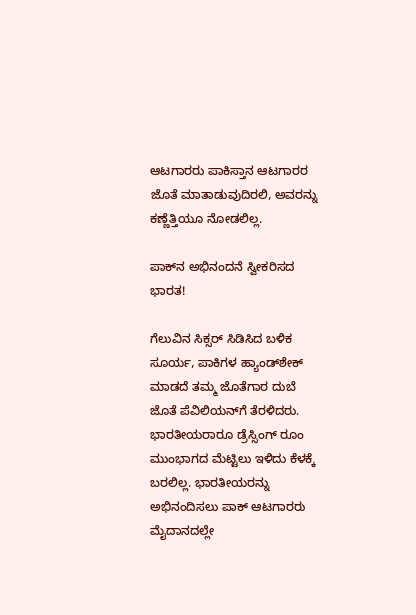ಆಟಗಾರರು ಪಾಕಿಸ್ತಾನ ಆಟಗಾರರ ಜೊತೆ ಮಾತಾಡುವುದಿರಲಿ, ಅವರನ್ನು ಕಣ್ಣೆತ್ತಿಯೂ ನೋಡಲಿಲ್ಲ.

ಪಾಕ್‌ನ ಅಭಿನಂದನೆ ಸ್ವೀಕರಿಸದ ಭಾರತ!

ಗೆಲುವಿನ ಸಿಕ್ಸರ್ ಸಿಡಿಸಿದ ಬಳಿಕ ಸೂರ್ಯ, ಪಾಕಿಗಳ ಹ್ಯಾಂಡ್‌ಶೇಕ್ ಮಾಡದೆ ತಮ್ಮ ಜೊತೆಗಾರ ದುಬೆ ಜೊತೆ ಪೆವಿಲಿಯನ್‌ಗೆ ತೆರಳಿದರು. ಭಾರತೀಯರಾರೂ ಡ್ರೆಸ್ಸಿಂಗ್ ರೂಂ ಮುಂಭಾಗದ ಮೆಟ್ಟಿಲು ಇಳಿದು ಕೆಳಕ್ಕೆ ಬರಲಿಲ್ಲ. ಭಾರತೀಯರನ್ನು ಅಭಿನಂದಿಸಲು ಪಾಕ್ ಆಟಗಾರರು ಮೈದಾನದಲ್ಲೇ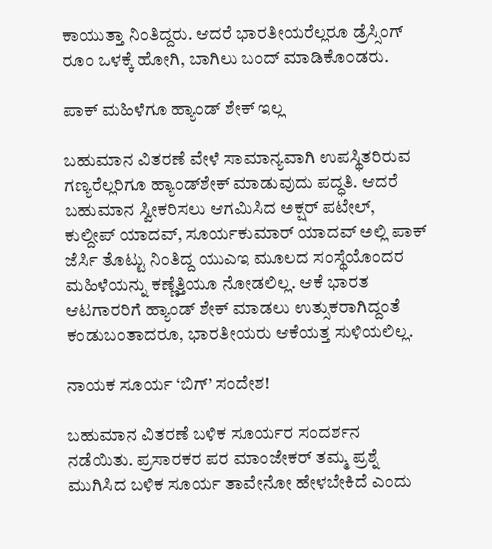ಕಾಯುತ್ತಾ ನಿಂತಿದ್ದರು. ಆದರೆ ಭಾರತೀಯರೆಲ್ಲರೂ ಡ್ರೆಸ್ಸಿಂಗ್ ರೂಂ ಒಳಕ್ಕೆ ಹೋಗಿ, ಬಾಗಿಲು ಬಂದ್ ಮಾಡಿಕೊ೦ಡರು.

ಪಾಕ್ ಮಹಿಳೆಗೂ ಹ್ಯಾಂಡ್‌ ಶೇಕ್ ಇಲ್ಲ

ಬಹುಮಾನ ವಿತರಣೆ ವೇಳೆ ಸಾಮಾನ್ಯವಾಗಿ ಉಪಸ್ಥಿತರಿರುವ ಗಣ್ಯರೆಲ್ಲರಿಗೂ ಹ್ಯಾಂಡ್‌ಶೇಕ್‌ ಮಾಡುವುದು ಪದ್ಧತಿ. ಆದರೆ ಬಹುಮಾನ ಸ್ವೀಕರಿಸಲು ಆಗಮಿಸಿದ ಅಕ್ಷ‌ರ್ ಪಟೇಲ್, ಕುಲ್ದೀಪ್ ಯಾದವ್, ಸೂರ್ಯಕುಮಾರ್ ಯಾದವ್ ಅಲ್ಲಿ ಪಾಕ್ ಜೆರ್ಸಿ ತೊಟ್ಟು ನಿಂತಿದ್ದ ಯುಎಇ ಮೂಲದ ಸಂಸ್ಥೆಯೊಂದರ ಮಹಿಳೆಯನ್ನು ಕಣ್ಣೆತ್ತಿಯೂ ನೋಡಲಿಲ್ಲ. ಆಕೆ ಭಾರತ ಆಟಗಾರರಿಗೆ ಹ್ಯಾಂಡ್ ಶೇಕ್ ಮಾಡಲು ಉತ್ಸುಕರಾಗಿದ್ದಂತೆ ಕಂಡುಬಂತಾದರೂ, ಭಾರತೀಯರು ಆಕೆಯತ್ತ ಸುಳಿಯಲಿಲ್ಲ.

ನಾಯಕ ಸೂರ್ಯ ‘ಬಿಗ್’ ಸಂದೇಶ!

ಬಹುಮಾನ ವಿತರಣೆ ಬಳಿಕ ಸೂರ್ಯರ ಸಂದರ್ಶನ ನಡೆಯಿತು. ಪ್ರಸಾರಕರ ಪರ ಮಾಂಜೇಕರ್ ತಮ್ಮ ಪ್ರಶ್ನೆ ಮುಗಿಸಿದ ಬಳಿಕ ಸೂರ್ಯ ತಾವೇನೋ ಹೇಳಬೇಕಿದೆ ಎಂದು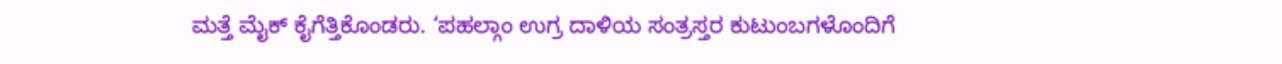ಮತ್ತೆ ಮೈಕ್ ಕೈಗೆತ್ತಿಕೊಂಡರು. ‘ಪಹಲ್ಗಾಂ ಉಗ್ರ ದಾಳಿಯ ಸಂತ್ರಸ್ತರ ಕುಟುಂಬಗಳೊಂದಿಗೆ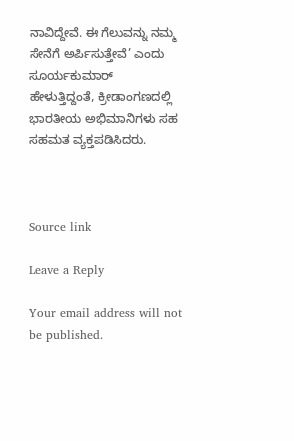ನಾವಿದ್ದೇವೆ. ಈ ಗೆಲುವನ್ನು ನಮ್ಮ ಸೇನೆಗೆ ಅರ್ಪಿಸುತ್ತೇವೆ’ ಎಂದು ಸೂರ್ಯಕುಮಾರ್‌ ಹೇಳುತ್ತಿದ್ದಂತೆ, ಕ್ರೀಡಾಂಗಣದಲ್ಲಿ ಭಾರತೀಯ ಅಭಿಮಾನಿಗಳು ಸಹ ಸಹಮತ ವ್ಯಕ್ತಪಡಿಸಿದರು.



Source link

Leave a Reply

Your email address will not be published.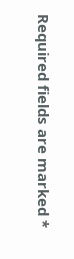Required fields are marked *